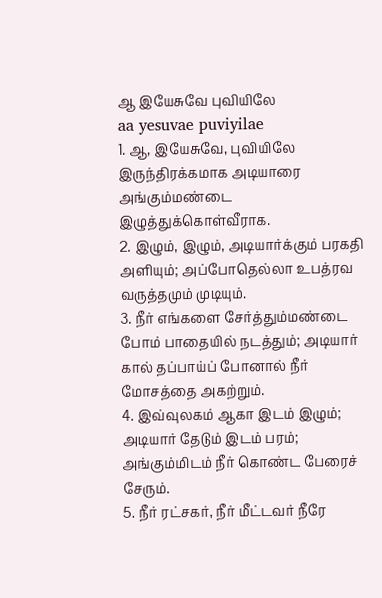ஆ இயேசுவே புவியிலே
aa yesuvae puviyilae
1. ஆ, இயேசுவே, புவியிலே இருந்திரக்கமாக அடியாரை அங்கும்மண்டை இழுத்துக்கொள்வீராக.
2. இழும், இழும், அடியார்க்கும் பரகதி அளியும்; அப்போதெல்லா உபத்ரவ வருத்தமும் முடியும்.
3. நீர் எங்களை சேர்த்தும்மண்டை போம் பாதையில் நடத்தும்; அடியார் கால் தப்பாய்ப் போனால் நீர் மோசத்தை அகற்றும்.
4. இவ்வுலகம் ஆகா இடம் இழும்; அடியார் தேடும் இடம் பரம்; அங்கும்மிடம் நீர் கொண்ட பேரைச் சேரும்.
5. நீர் ரட்சகர், நீர் மீட்டவர் நீரே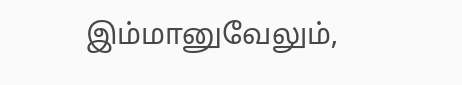இம்மானுவேலும்,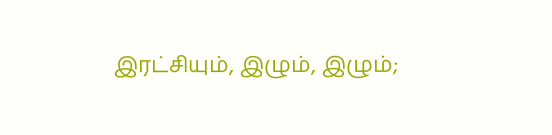இரட்சியும், இழும், இழும்;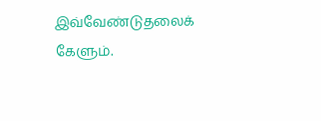இவ்வேண்டுதலைக் கேளும்.